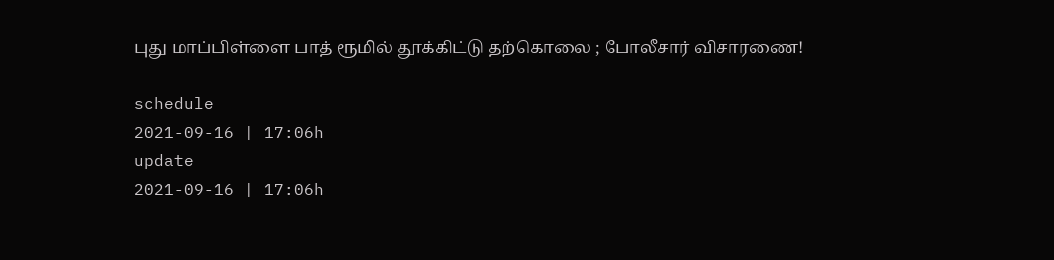புது மாப்பிள்ளை பாத் ரூமில் தூக்கிட்டு தற்கொலை ; போலீசார் விசாரணை!

schedule
2021-09-16 | 17:06h
update
2021-09-16 | 17:06h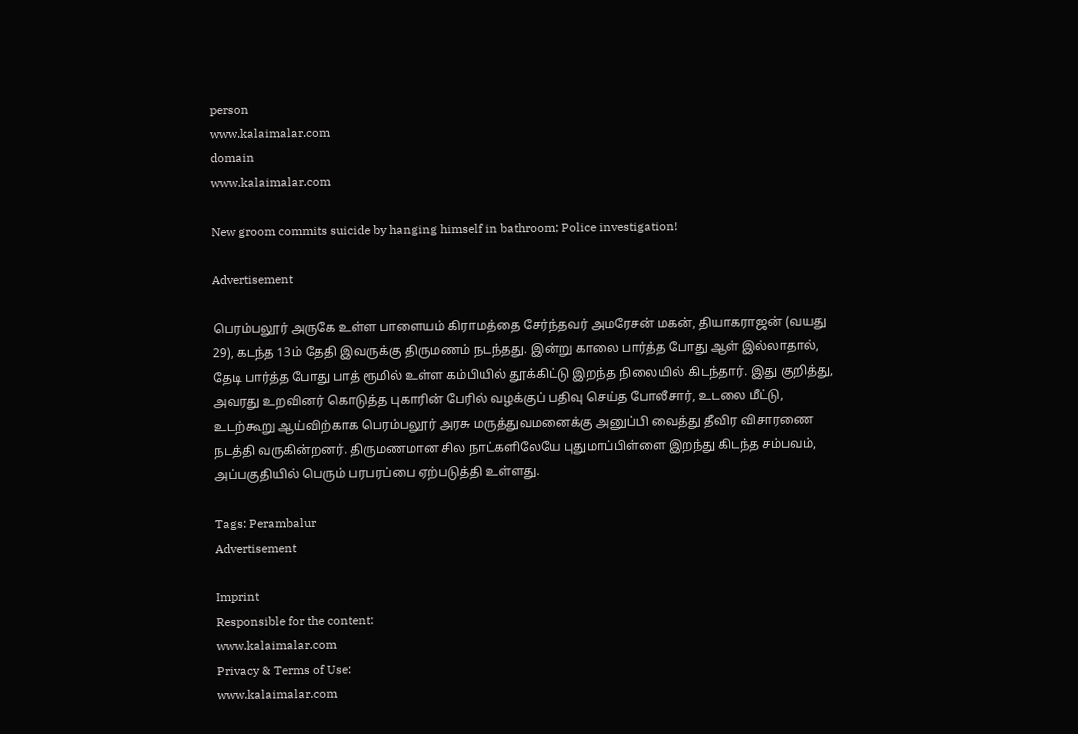person
www.kalaimalar.com
domain
www.kalaimalar.com

New groom commits suicide by hanging himself in bathroom; Police investigation!

Advertisement

பெரம்பலூர் அருகே உள்ள பாளையம் கிராமத்தை சேர்ந்தவர் அமரேசன் மகன், தியாகராஜன் (வயது 29), கடந்த 13ம் தேதி இவருக்கு திருமணம் நடந்தது. இன்று காலை பார்த்த போது ஆள் இல்லாதால், தேடி பார்த்த போது பாத் ரூமில் உள்ள கம்பியில் தூக்கிட்டு இறந்த நிலையில் கிடந்தார். இது குறித்து, அவரது உறவினர் கொடுத்த புகாரின் பேரில் வழக்குப் பதிவு செய்த போலீசார், உடலை மீட்டு, உடற்கூறு ஆய்விற்காக பெரம்பலூர் அரசு மருத்துவமனைக்கு அனுப்பி வைத்து தீவிர விசாரணை நடத்தி வருகின்றனர். திருமணமான சில நாட்களிலேயே புதுமாப்பிள்ளை இறந்து கிடந்த சம்பவம், அப்பகுதியில் பெரும் பரபரப்பை ஏற்படுத்தி உள்ளது.

Tags: Perambalur
Advertisement

Imprint
Responsible for the content:
www.kalaimalar.com
Privacy & Terms of Use:
www.kalaimalar.com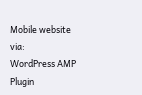Mobile website via:
WordPress AMP Plugin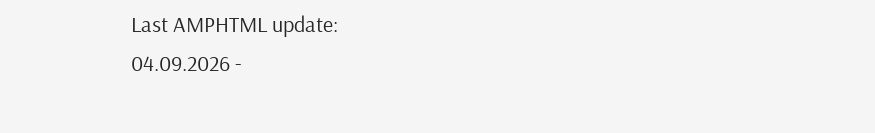Last AMPHTML update:
04.09.2026 -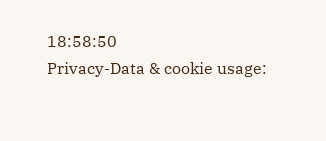18:58:50
Privacy-Data & cookie usage: